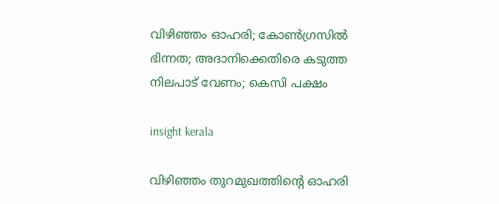വിഴിഞ്ഞം ഓഹരി; കോൺഗ്രസിൽ ഭിന്നത; അദാനിക്കെതിരെ കടുത്ത നിലപാട് വേണം; കെസി പക്ഷം

insight kerala

വിഴിഞ്ഞം തുറമുഖത്തിന്റെ ഓഹരി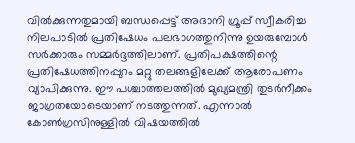വിൽക്കുന്നതുമായി ബന്ധപ്പെട്ട് അദാനി ഗ്രൂപ്പ് സ്വീകരിച്ച നിലപാടിൽ പ്രതിഷേധം പലഭാഗത്തുനിന്നു ഉയരുമ്പോൾ സർക്കാരും സമ്മർദ്ദത്തിലാണ്. പ്രതിപക്ഷത്തിന്റെ പ്രതിഷേധത്തിനപ്പുറം മറ്റു തലങ്ങളിലേക്ക് ആരോപണം വ്യാപിക്കുന്നു. ഈ പശ്ചാത്തലത്തിൽ മുഖ്യമന്ത്രി തുടർനീക്കം ജാഗ്രതയോടെയാണ് നടത്തുന്നത്. എന്നാൽ കോൺഗ്രസിനുള്ളിൽ വിഷയത്തിൽ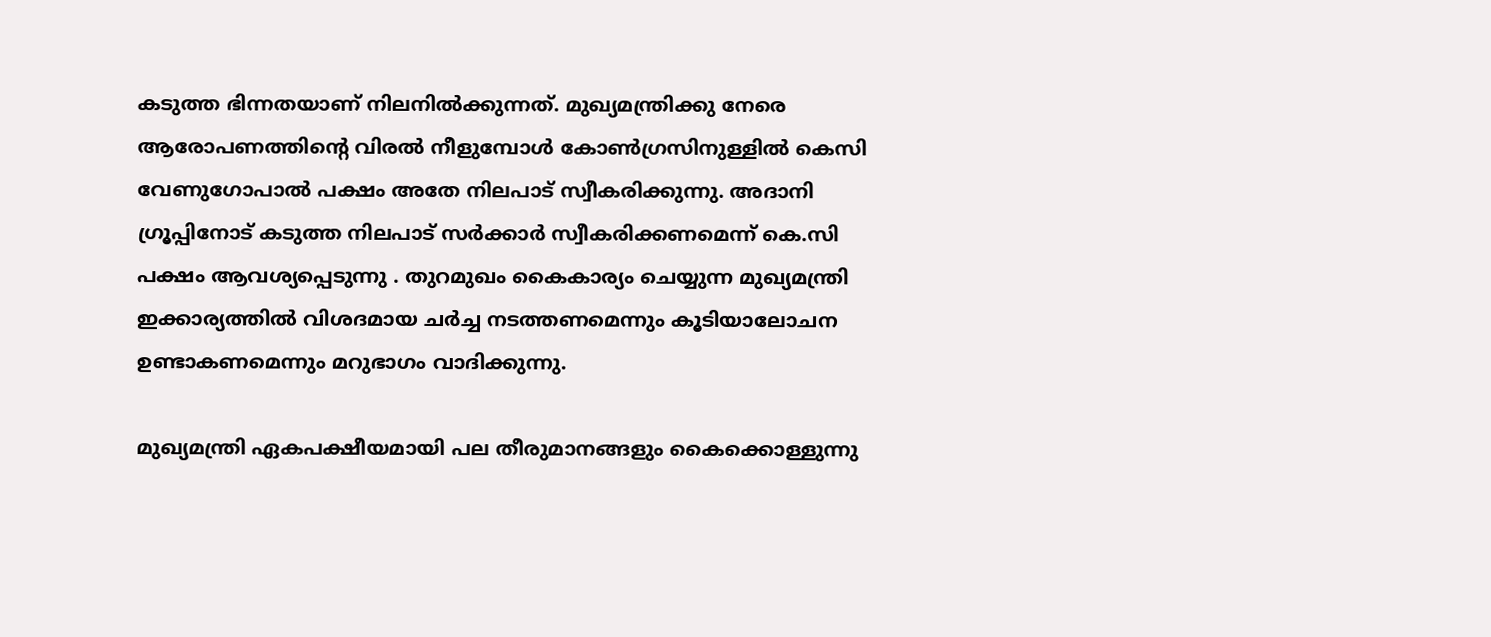കടുത്ത ഭിന്നതയാണ് നിലനിൽക്കുന്നത്. മുഖ്യമന്ത്രിക്കു നേരെ ആരോപണത്തിന്റെ വിരൽ നീളുമ്പോൾ കോൺഗ്രസിനുള്ളിൽ കെസി വേണുഗോപാൽ പക്ഷം അതേ നിലപാട് സ്വീകരിക്കുന്നു. അദാനി ഗ്രൂപ്പിനോട് കടുത്ത നിലപാട് സർക്കാർ സ്വീകരിക്കണമെന്ന് കെ.സി പക്ഷം ആവശ്യപ്പെടുന്നു . തുറമുഖം കൈകാര്യം ചെയ്യുന്ന മുഖ്യമന്ത്രി ഇക്കാര്യത്തിൽ വിശദമായ ചർച്ച നടത്തണമെന്നും കൂടിയാലോചന ഉണ്ടാകണമെന്നും മറുഭാഗം വാദിക്കുന്നു.

മുഖ്യമന്ത്രി ഏകപക്ഷീയമായി പല തീരുമാനങ്ങളും കൈക്കൊള്ളുന്നു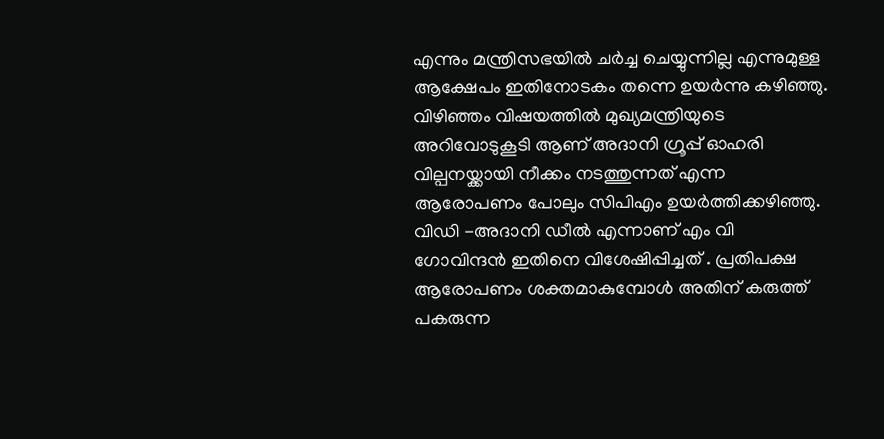എന്നും മന്ത്രിസഭയിൽ ചർച്ച ചെയ്യുന്നില്ല എന്നുമുള്ള ആക്ഷേപം ഇതിനോടകം തന്നെ ഉയർന്നു കഴിഞ്ഞു. വിഴിഞ്ഞം വിഷയത്തിൽ മുഖ്യമന്ത്രിയുടെ അറിവോടുകൂടി ആണ് അദാനി ഗ്രൂപ്പ് ഓഹരി വില്പനയ്ക്കായി നീക്കം നടത്തുന്നത് എന്ന ആരോപണം പോലും സിപിഎം ഉയർത്തിക്കഴിഞ്ഞു. വിഡി -അദാനി ഡീൽ എന്നാണ് എം വി ഗോവിന്ദൻ ഇതിനെ വിശേഷിപ്പിച്ചത് . പ്രതിപക്ഷ ആരോപണം ശക്തമാകുമ്പോൾ അതിന് കരുത്ത് പകരുന്ന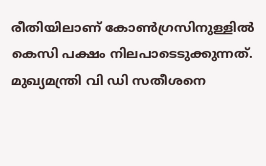രീതിയിലാണ് കോൺഗ്രസിനുള്ളിൽ കെസി പക്ഷം നിലപാടെടുക്കുന്നത്. മുഖ്യമന്ത്രി വി ഡി സതീശനെ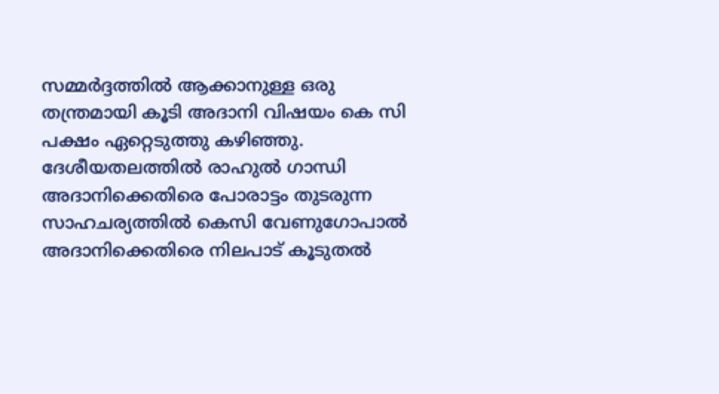സമ്മർദ്ദത്തിൽ ആക്കാനുള്ള ഒരു തന്ത്രമായി കൂടി അദാനി വിഷയം കെ സി പക്ഷം ഏറ്റെടുത്തു കഴിഞ്ഞു. ദേശീയതലത്തിൽ രാഹുൽ ഗാന്ധി അദാനിക്കെതിരെ പോരാട്ടം തുടരുന്ന സാഹചര്യത്തിൽ കെസി വേണുഗോപാൽ അദാനിക്കെതിരെ നിലപാട് കൂടുതൽ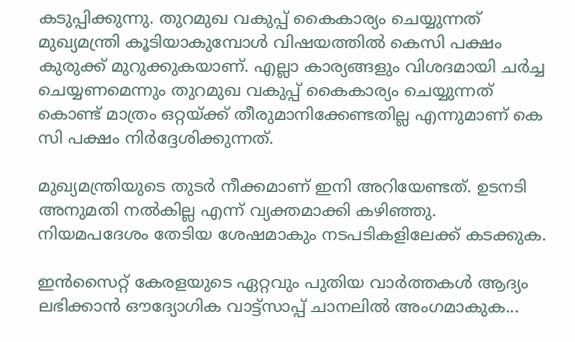കടുപ്പിക്കുന്നു. തുറമുഖ വകുപ്പ് കൈകാര്യം ചെയ്യുന്നത് മുഖ്യമന്ത്രി കൂടിയാകുമ്പോൾ വിഷയത്തിൽ കെസി പക്ഷം കുരുക്ക് മുറുക്കുകയാണ്. എല്ലാ കാര്യങ്ങളും വിശദമായി ചർച്ച ചെയ്യണമെന്നും തുറമുഖ വകുപ്പ് കൈകാര്യം ചെയ്യുന്നത് കൊണ്ട് മാത്രം ഒറ്റയ്ക്ക് തീരുമാനിക്കേണ്ടതില്ല എന്നുമാണ് കെ സി പക്ഷം നിർദ്ദേശിക്കുന്നത്.

മുഖ്യമന്ത്രിയുടെ തുടർ നീക്കമാണ് ഇനി അറിയേണ്ടത്. ഉടനടി അനുമതി നൽകില്ല എന്ന് വ്യക്തമാക്കി കഴിഞ്ഞു. നിയമപദേശം തേടിയ ശേഷമാകും നടപടികളിലേക്ക് കടക്കുക.

ഇൻസൈറ്റ് കേരളയുടെ ഏറ്റവും പുതിയ വാർത്തകൾ ആദ്യം ലഭിക്കാൻ ഔദ്യോഗിക വാട്ട്‌സാപ്പ് ചാനലിൽ അംഗമാകുക...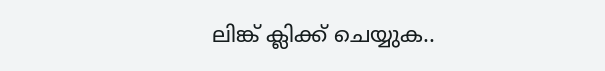ലിങ്ക് ക്ലിക്ക് ചെയ്യുക..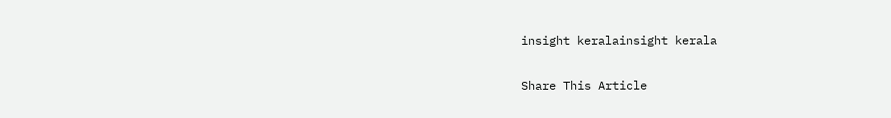insight keralainsight kerala

Share This Article